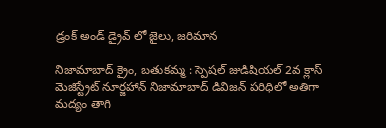డ్రంక్ అండ్ డ్రైవ్ లో జైలు, జరిమాన

నిజామాబాద్ క్రైం, బతుకమ్మ : స్పెషల్ జుడిషియల్ 2వ క్లాస్ మెజిస్ట్రేట్ నూర్జహాన్ నిజామాబాద్ డివిజన్ పరిధిలో అతిగా మద్యం తాగి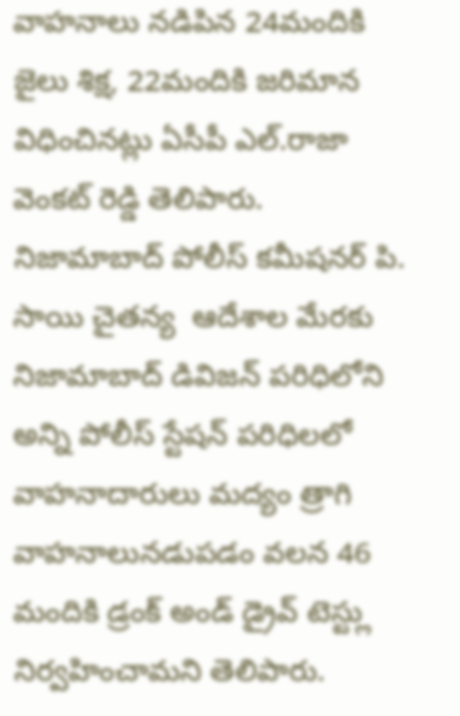వాహనాలు నడిపిన 24మందికి జైలు శిక్ష, 22మందికి జరిమాన విధించినట్లు ఏసీపీ ఎల్.రాజా వెంకట్ రెడ్డి తెలిపారు. నిజామాబాద్ పోలీస్ కమీషనర్ పి. సాయి చైతన్య  ఆదేశాల మేరకు నిజామాబాద్ డివిజన్ పరిధిలోని అన్ని పోలీస్ స్టేషన్ పరిధిలలో వాహనాదారులు మద్యం త్రాగి వాహనాలునడుపడం వలన 46 మందికి డ్రంక్ అండ్ డ్రైవ్ టెస్ట్లు నిర్వహించామని తెలిపారు.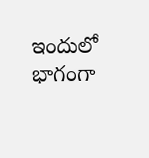ఇందులో భాగంగా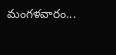మంగళవారం...